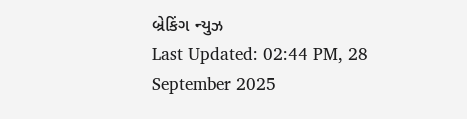બ્રેકિંગ ન્યુઝ
Last Updated: 02:44 PM, 28 September 2025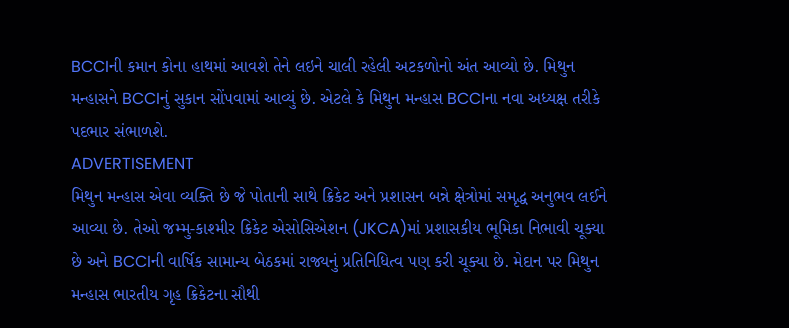BCCIની કમાન કોના હાથમાં આવશે તેને લઇને ચાલી રહેલી અટકળોનો અંત આવ્યો છે. મિથુન મન્હાસને BCCIનું સુકાન સોંપવામાં આવ્યું છે. એટલે કે મિથુન મન્હાસ BCCIના નવા અધ્યક્ષ તરીકે પદભાર સંભાળશે.
ADVERTISEMENT
મિથુન મન્હાસ એવા વ્યક્તિ છે જે પોતાની સાથે ક્રિકેટ અને પ્રશાસન બન્ને ક્ષેત્રોમાં સમૃદ્ધ અનુભવ લઈને આવ્યા છે. તેઓ જમ્મુ-કાશ્મીર ક્રિકેટ એસોસિએશન (JKCA)માં પ્રશાસકીય ભૂમિકા નિભાવી ચૂક્યા છે અને BCCIની વાર્ષિક સામાન્ય બેઠકમાં રાજ્યનું પ્રતિનિધિત્વ પણ કરી ચૂક્યા છે. મેદાન પર મિથુન મન્હાસ ભારતીય ગૃહ ક્રિકેટના સૌથી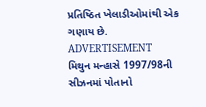પ્રતિષ્ઠિત ખેલાડીઓમાંથી એક ગણાય છે.
ADVERTISEMENT
મિથુન મન્હાસે 1997/98ની સીઝનમાં પોતાનો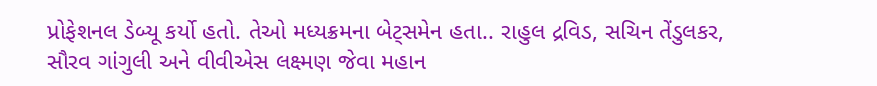પ્રોફેશનલ ડેબ્યૂ કર્યો હતો. તેઓ મધ્યક્રમના બેટ્સમેન હતા.. રાહુલ દ્રવિડ, સચિન તેંડુલકર, સૌરવ ગાંગુલી અને વીવીએસ લક્ષ્મણ જેવા મહાન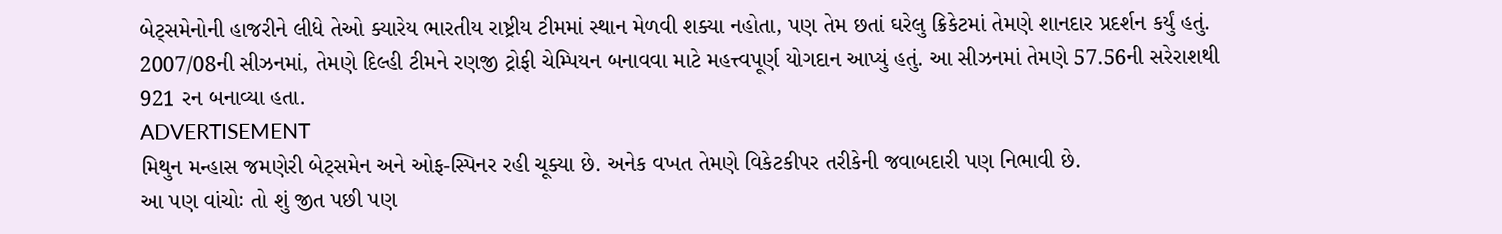બેટ્સમેનોની હાજરીને લીધે તેઓ ક્યારેય ભારતીય રાષ્ટ્રીય ટીમમાં સ્થાન મેળવી શક્યા નહોતા, પણ તેમ છતાં ઘરેલુ ક્રિકેટમાં તેમણે શાનદાર પ્રદર્શન કર્યું હતું.
2007/08ની સીઝનમાં, તેમણે દિલ્હી ટીમને રણજી ટ્રોફી ચેમ્પિયન બનાવવા માટે મહત્ત્વપૂર્ણ યોગદાન આપ્યું હતું. આ સીઝનમાં તેમણે 57.56ની સરેરાશથી 921 રન બનાવ્યા હતા.
ADVERTISEMENT
મિથુન મન્હાસ જમણેરી બેટ્સમેન અને ઓફ-સ્પિનર રહી ચૂક્યા છે. અનેક વખત તેમણે વિકેટકીપર તરીકેની જવાબદારી પણ નિભાવી છે.
આ પણ વાંચોઃ તો શું જીત પછી પણ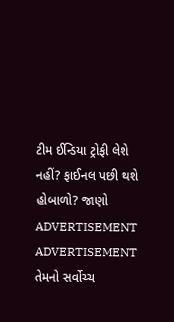ટીમ ઈન્ડિયા ટ્રોફી લેશે નહીં? ફાઈનલ પછી થશે હોબાળો? જાણો
ADVERTISEMENT
ADVERTISEMENT
તેમનો સર્વોચ્ચ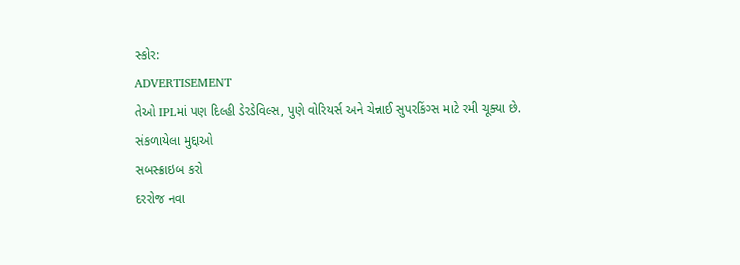સ્કોર:
ADVERTISEMENT
તેઓ IPLમાં પણ દિલ્હી ડેરડેવિલ્સ, પુણે વોરિયર્સ અને ચેન્નાઈ સુપરકિંગ્સ માટે રમી ચૂક્યા છે.
સંકળાયેલા મુદ્દાઓ
સબસ્ક્રાઇબ કરો
દરરોજ નવા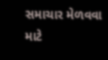સમાચાર મેળવવા માટે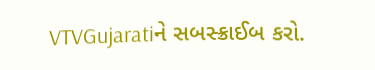VTVGujaratiને સબસ્ક્રાઈબ કરો.